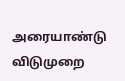அரையாண்டு விடுமுறை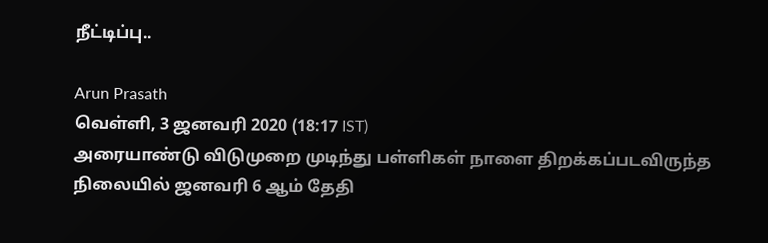நீட்டிப்பு..

Arun Prasath
வெள்ளி, 3 ஜனவரி 2020 (18:17 IST)
அரையாண்டு விடுமுறை முடிந்து பள்ளிகள் நாளை திறக்கப்படவிருந்த நிலையில் ஜனவரி 6 ஆம் தேதி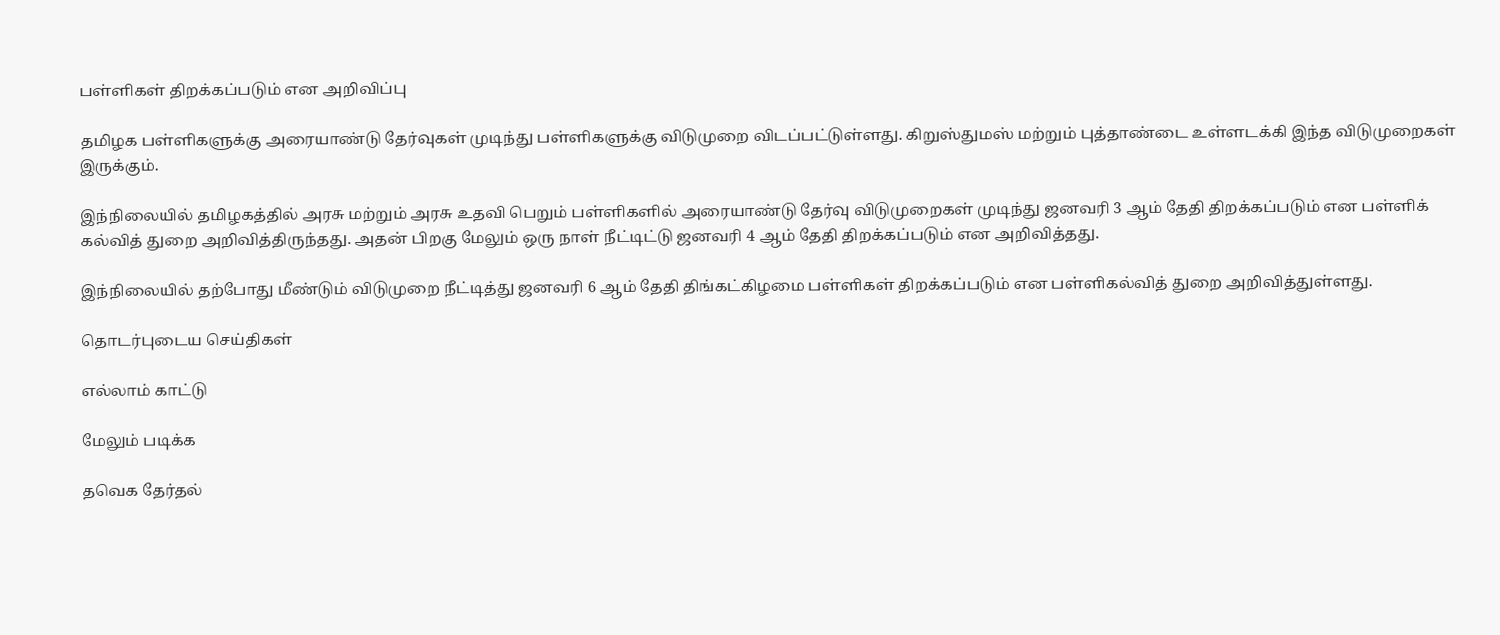பள்ளிகள் திறக்கப்படும் என அறிவிப்பு

தமிழக பள்ளிகளுக்கு அரையாண்டு தேர்வுகள் முடிந்து பள்ளிகளுக்கு விடுமுறை விடப்பட்டுள்ளது. கிறுஸ்துமஸ் மற்றும் புத்தாண்டை உள்ளடக்கி இந்த விடுமுறைகள் இருக்கும்.

இந்நிலையில் தமிழகத்தில் அரசு மற்றும் அரசு உதவி பெறும் பள்ளிகளில் அரையாண்டு தேர்வு விடுமுறைகள் முடிந்து ஜனவரி 3 ஆம் தேதி திறக்கப்படும் என பள்ளிக் கல்வித் துறை அறிவித்திருந்தது. அதன் பிறகு மேலும் ஒரு நாள் நீட்டிட்டு ஜனவரி 4 ஆம் தேதி திறக்கப்படும் என அறிவித்தது.

இந்நிலையில் தற்போது மீண்டும் விடுமுறை நீட்டித்து ஜனவரி 6 ஆம் தேதி திங்கட்கிழமை பள்ளிகள் திறக்கப்படும் என பள்ளிகல்வித் துறை அறிவித்துள்ளது.

தொடர்புடைய செய்திகள்

எல்லாம் காட்டு

மேலும் படிக்க

தவெக தேர்தல்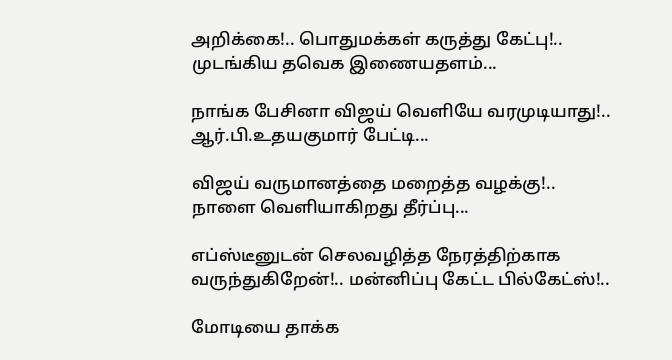அறிக்கை!.. பொதுமக்கள் கருத்து கேட்பு!.. முடங்கிய தவெக இணையதளம்...

நாங்க பேசினா விஜய் வெளியே வரமுடியாது!.. ஆர்.பி.உதயகுமார் பேட்டி...

விஜய் வருமானத்தை மறைத்த வழக்கு!.. நாளை வெளியாகிறது தீர்ப்பு...

எப்ஸ்டீனுடன் செலவழித்த நேரத்திற்காக வருந்துகிறேன்!.. மன்னிப்பு கேட்ட பில்கேட்ஸ்!..

மோடியை தாக்க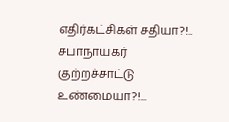எதிர்கட்சிகள் சதியா?!.. சபாநாயகர் குற்றச்சாட்டு உண்மையா?!...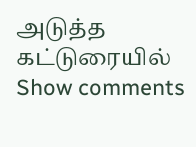அடுத்த கட்டுரையில்
Show comments